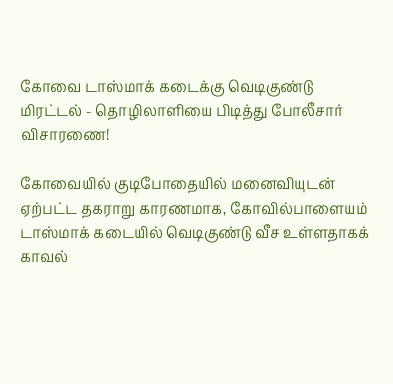கோவை டாஸ்மாக் கடைக்கு வெடிகுண்டு மிரட்டல் - தொழிலாளியை பிடித்து போலீசார் விசாரணை!

கோவையில் குடிபோதையில் மனைவியுடன் ஏற்பட்ட தகராறு காரணமாக, கோவில்பாளையம் டாஸ்மாக் கடையில் வெடிகுண்டு வீச உள்ளதாகக் காவல்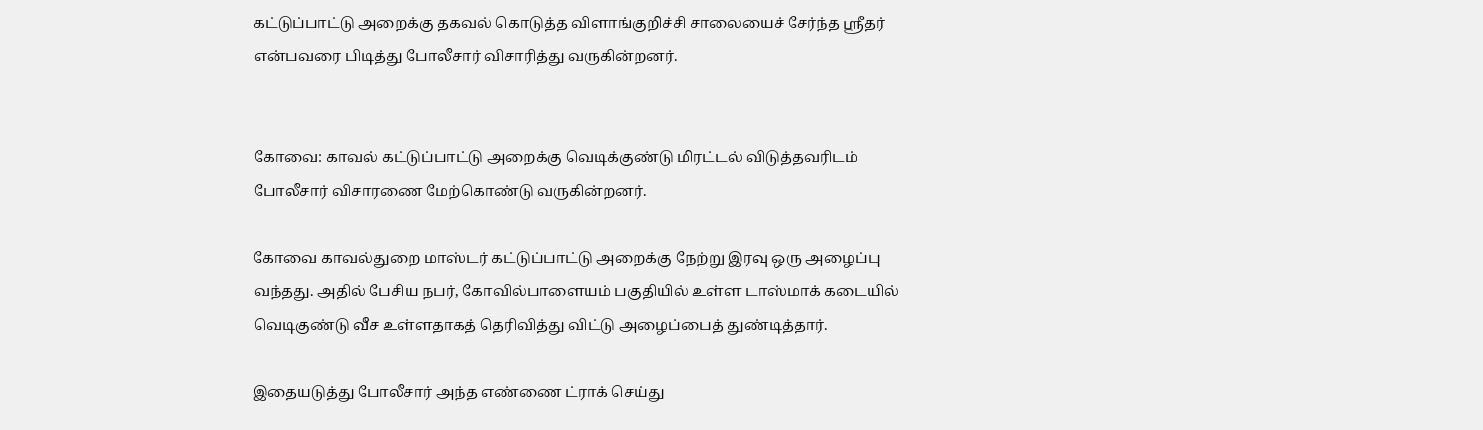கட்டுப்பாட்டு அறைக்கு தகவல் கொடுத்த விளாங்குறிச்சி சாலையைச் சேர்ந்த ஸ்ரீதர் என்பவரை பிடித்து போலீசார் விசாரித்து வருகின்றனர்.


கோவை: காவல் கட்டுப்பாட்டு அறைக்கு வெடிக்குண்டு மிரட்டல் விடுத்தவரிடம் போலீசார் விசாரணை மேற்கொண்டு வருகின்றனர்.

கோவை காவல்துறை மாஸ்டர் கட்டுப்பாட்டு அறைக்கு நேற்று இரவு ஒரு அழைப்பு வந்தது. அதில் பேசிய நபர், கோவில்பாளையம் பகுதியில் உள்ள டாஸ்மாக் கடையில் வெடிகுண்டு வீச உள்ளதாகத் தெரிவித்து விட்டு அழைப்பைத் துண்டித்தார்.

இதையடுத்து போலீசார் அந்த எண்ணை ட்ராக் செய்து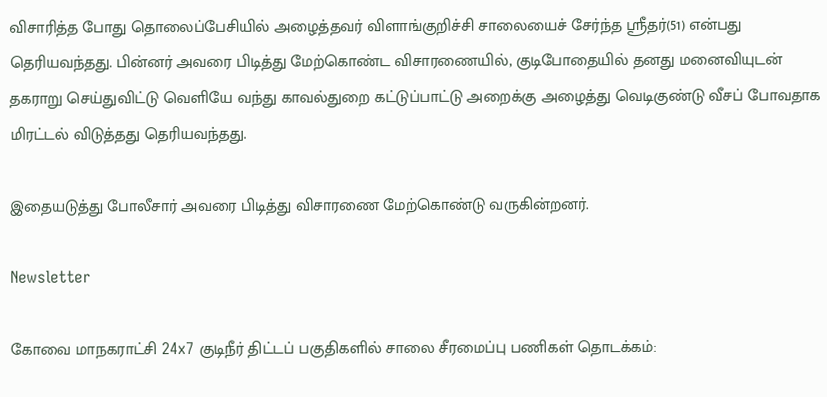விசாரித்த போது தொலைப்பேசியில் அழைத்தவர் விளாங்குறிச்சி சாலையைச் சேர்ந்த ஸ்ரீதர்(51) என்பது தெரியவந்தது. பின்னர் அவரை பிடித்து மேற்கொண்ட விசாரணையில், குடிபோதையில் தனது மனைவியுடன் தகராறு செய்துவிட்டு வெளியே வந்து காவல்துறை கட்டுப்பாட்டு அறைக்கு அழைத்து வெடிகுண்டு வீசப் போவதாக மிரட்டல் விடுத்தது தெரியவந்தது.

இதையடுத்து போலீசார் அவரை பிடித்து விசாரணை மேற்கொண்டு வருகின்றனர்.

Newsletter

கோவை மாநகராட்சி 24x7 குடிநீர் திட்டப் பகுதிகளில் சாலை சீரமைப்பு பணிகள் தொடக்கம்: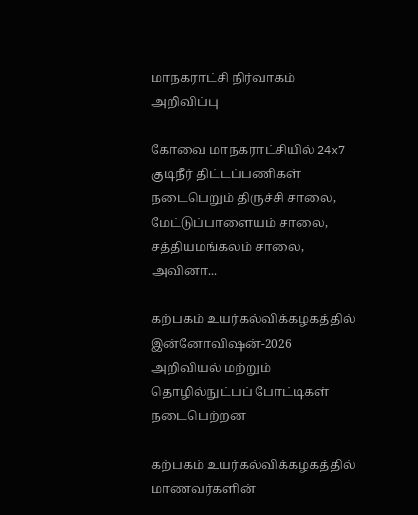மாநகராட்சி நிர்வாகம் அறிவிப்பு

கோவை மாநகராட்சியில் 24x7 குடிநீர் திட்டப்பணிகள் நடைபெறும் திருச்சி சாலை, மேட்டுப்பாளையம் சாலை, சத்தியமங்கலம் சாலை, அவினா...

கற்பகம் உயர்கல்விக்கழகத்தில் இன்னோவிஷன்-2026 அறிவியல் மற்றும் தொழில்நுட்பப் போட்டிகள் நடைபெற்றன

கற்பகம் உயர்கல்விக்கழகத்தில் மாணவர்களின்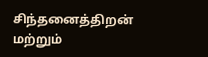சிந்தனைத்திறன் மற்றும்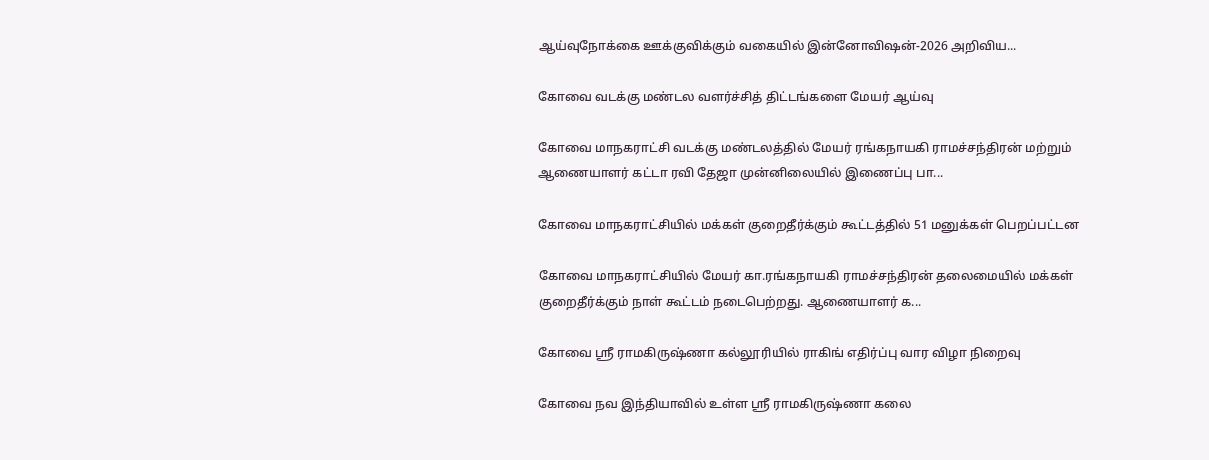ஆய்வுநோக்கை ஊக்குவிக்கும் வகையில் இன்னோவிஷன்-2026 அறிவிய...

கோவை வடக்கு மண்டல வளர்ச்சித் திட்டங்களை மேயர் ஆய்வு

கோவை மாநகராட்சி வடக்கு மண்டலத்தில் மேயர் ரங்கநாயகி ராமச்சந்திரன் மற்றும் ஆணையாளர் கட்டா ரவி தேஜா முன்னிலையில் இணைப்பு பா...

கோவை மாநகராட்சியில் மக்கள் குறைதீர்க்கும் கூட்டத்தில் 51 மனுக்கள் பெறப்பட்டன

கோவை மாநகராட்சியில் மேயர் கா.ரங்கநாயகி ராமச்சந்திரன் தலைமையில் மக்கள் குறைதீர்க்கும் நாள் கூட்டம் நடைபெற்றது. ஆணையாளர் க...

கோவை ஸ்ரீ ராமகிருஷ்ணா கல்லூரியில் ராகிங் எதிர்ப்பு வார விழா நிறைவு

கோவை நவ இந்தியாவில் உள்ள ஸ்ரீ ராமகிருஷ்ணா கலை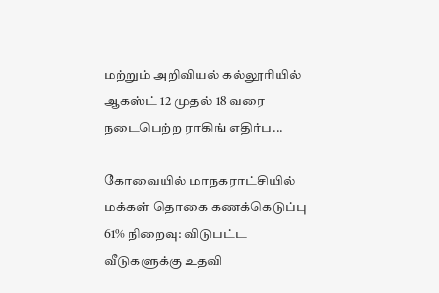மற்றும் அறிவியல் கல்லூரியில் ஆகஸ்ட் 12 முதல் 18 வரை நடைபெற்ற ராகிங் எதிர்ப...

கோவையில் மாநகராட்சியில் மக்கள் தொகை கணக்கெடுப்பு 61% நிறைவு: விடுபட்ட வீடுகளுக்கு உதவி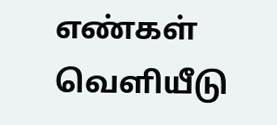எண்கள் வெளியீடு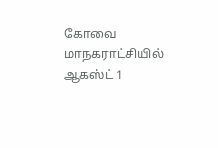கோவை மாநகராட்சியில் ஆகஸ்ட் 1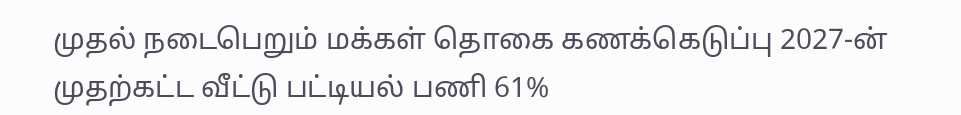முதல் நடைபெறும் மக்கள் தொகை கணக்கெடுப்பு 2027-ன் முதற்கட்ட வீட்டு பட்டியல் பணி 61%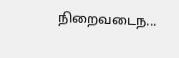நிறைவடைந...